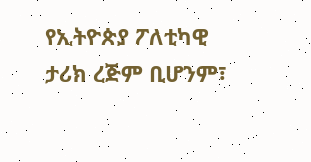የኢትዮጵያ ፖለቲካዊ ታሪክ ረጅም ቢሆንም፣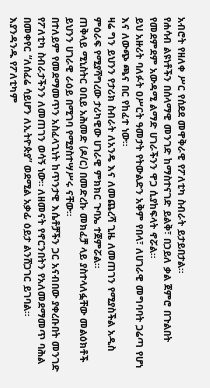አብሮት የዘለቀ ሥር የሰደደ መዋቅራዊ የፖለቲካ ስብራት ይታይበታል።
የሐሳብ ልዩነቶችን በሰላማዊ መንገድ ከማስተናገድ ይልቅ፣ በኃይለ ቃል ጀምሮ በጉልበት የመደምደም አውዳሚ ልማድ ሀገራችንን ዋጋ ሲያከፍላት ኖሯል።
ይህ አዙሪት ባለፉት ዐሥርት ዓመታት የትውልድን አቅም የበላ፣ ለሀገራዊ መግባባት ጋሬጣ የሆነ እና ለውጭ ጫና በር የከፈተ ነው።
ዛሬ ግን ይህንን የታሪክ ስብራት ለአንዴ እና ለመጨረሻ ጊዜ ለመጠገን የሚያስችል አዲስ ምዕራፍ የሚያሻግረው ታሪካዊው ሀገራዊ ምክክር ጉባኤ ተጀምሯል።
ጠቅላይ ሚኒስትር ዐቢይ አሕመድ (ዶ/ር) በመድረኩ መክፈቻ ላይ ያስተላለፏቸው መልዕክቶች ይህንን ሀገራዊ ራዕይ በሚገባ የሚያስተሣሥሩ ናቸው።
በተለይም የመደማመጥን አስፈላጊነት ከጥንታዊ እሴቶቻችን ጋር አናብበው ያቀረቡበት መንገድ የፖለቲካ ስብራታችንን ለመጠገን ወሳኝ ነው። ለዘመናት የኖርንበትን የአለመደማመጥ ባሕል በመቀየር “ለሰፈሬ ሳይሆን ለኢትዮጵያ” ወደሚል አቃፊ ዕይታ ልንሸጋገር ይገባል።
እያንዳንዱ የፖለቲካም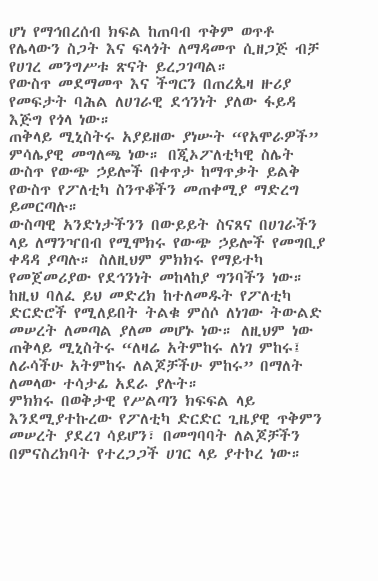ሆነ የማኅበረሰብ ክፍል ከጠባብ ጥቅም ወጥቶ የሌላውን ስጋት እና ፍላጎት ለማዳመጥ ሲዘጋጅ ብቻ የሀገረ መንግሥቱ ጽናት ይረጋገጣል።
የውስጥ መደማመጥ እና ችግርን በጠረጴዛ ዙሪያ የመፍታት ባሕል ለሀገራዊ ደኅንነት ያለው ፋይዳ እጅግ የጎላ ነው።
ጠቅላይ ሚኒስትሩ አያይዘው ያነሡት “የአሞራዎች” ምሳሌያዊ መግለጫ ነው። በጂኦፖለቲካዊ ስሌት ውስጥ የውጭ ኃይሎች በቀጥታ ከማጥቃት ይልቅ የውስጥ የፖለቲካ ስንጥቆችን መጠቀሚያ ማድረግ ይመርጣሉ።
ውስጣዊ አንድነታችንን በውይይት ስናጸና በሀገራችን ላይ ለማንዣበብ የሚሞክሩ የውጭ ኃይሎች የመግቢያ ቀዳዳ ያጣሉ። ስለዚህም ምክክሩ የማይተካ የመጀመሪያው የደኅንነት መከላከያ ግንባችን ነው።
ከዚህ ባለፈ ይህ መድረክ ከተለመዱት የፖለቲካ ድርድሮች የሚለይበት ትልቁ ምሰሶ ለነገው ትውልድ መሠረት ለመጣል ያለመ መሆኑ ነው። ለዚህም ነው ጠቅላይ ሚኒስትሩ “ለዛሬ አትምከሩ ለነገ ምከሩ፤ ለራሳችሁ አትምከሩ ለልጆቻችሁ ምከሩ” በማለት ለመላው ተሳታፊ አደራ ያሉት።
ምክክሩ በወቅታዊ የሥልጣን ክፍፍል ላይ እንደሚያተኩረው የፖለቲካ ድርድር ጊዜያዊ ጥቅምን መሠረት ያደረገ ሳይሆን፣ በመግባባት ለልጆቻችን በምናስረክባት የተረጋጋች ሀገር ላይ ያተኮረ ነው።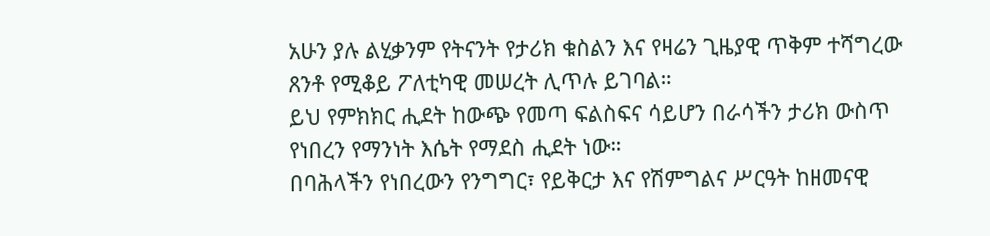አሁን ያሉ ልሂቃንም የትናንት የታሪክ ቁስልን እና የዛሬን ጊዜያዊ ጥቅም ተሻግረው ጸንቶ የሚቆይ ፖለቲካዊ መሠረት ሊጥሉ ይገባል።
ይህ የምክክር ሒደት ከውጭ የመጣ ፍልስፍና ሳይሆን በራሳችን ታሪክ ውስጥ የነበረን የማንነት እሴት የማደስ ሒደት ነው።
በባሕላችን የነበረውን የንግግር፣ የይቅርታ እና የሽምግልና ሥርዓት ከዘመናዊ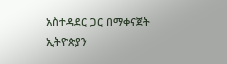አስተዳደር ጋር በማቀናጀት ኢትዮጵያን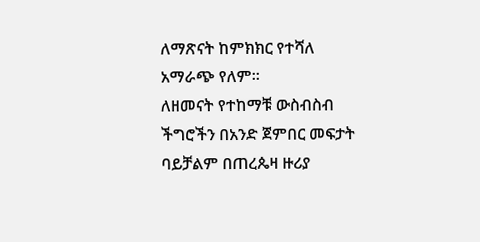ለማጽናት ከምክክር የተሻለ አማራጭ የለም።
ለዘመናት የተከማቹ ውስብስብ ችግሮችን በአንድ ጀምበር መፍታት ባይቻልም በጠረጴዛ ዙሪያ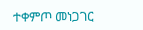ተቀምጦ መነጋገር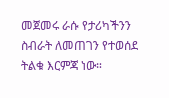መጀመሩ ራሱ የታሪካችንን ስብራት ለመጠገን የተወሰደ ትልቁ እርምጃ ነው።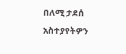በለሚ ታደሰ
አስተያየትዎን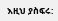እዚህ ያስፍሩ: